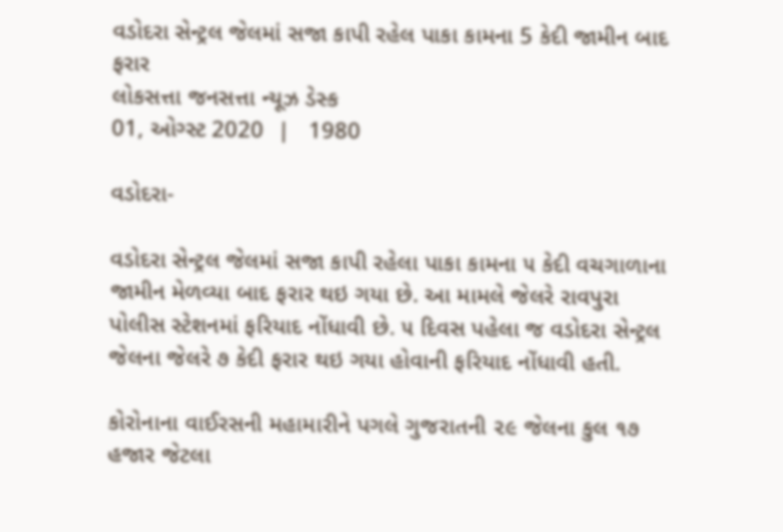વડોદરા સેન્ટ્રલ જેલમાં સજા કાપી રહેલ પાકા કામના 5 કેદી જામીન બાદ ફરાર
લોકસત્તા જનસત્તા ન્યૂઝ ડેસ્ક
01, ઓગ્સ્ટ 2020  |   1980

વડોદરા-

વડોદરા સેન્ટ્રલ જેલમાં સજા કાપી રહેલા પાકા કામના ૫ કેદી વચગાળાના જામીન મેળવ્યા બાદ ફરાર થઇ ગયા છે. આ મામલે જેલરે રાવપુરા પોલીસ સ્ટેશનમાં ફરિયાદ નોંધાવી છે. ૫ દિવસ પહેલા જ વડોદરા સેન્ટ્રલ જેલના જેલરે ૭ કેદી ફરાર થઇ ગયા હોવાની ફરિયાદ નોંધાવી હતી.

કોરોનાના વાઈરસની મહામારીને પગલે ગુજરાતની ૨૯ જેલના કુલ ૧૭ હજાર જેટલા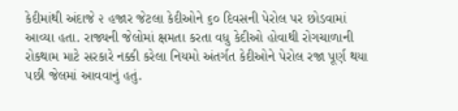કેદીમાંથી અંદાજે ૨ હજાર જેટલા કેદીઓને ૬૦ દિવસની પેરોલ પર છોડવામાં આવ્યા હતા. રાજ્યની જેલોમાં ક્ષમતા કરતા વધુ કેદીઓ હોવાથી રોગચાળાની રોકથામ માટે સરકારે નક્કી કરેલા નિયમો અંતર્ગત કેદીઓને પેરોલ રજા પૂર્ણ થયા પછી જેલમાં આવવાનું હતું.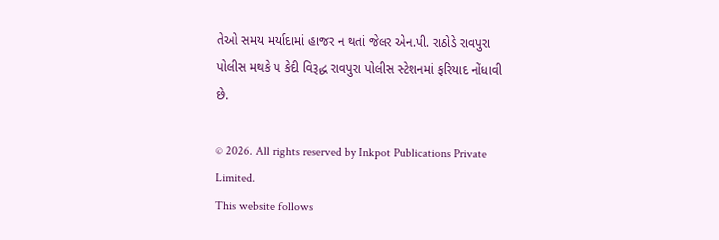તેઓ સમય મર્યાદામાં હાજર ન થતાં જેલર એન.પી. રાઠોડે રાવપુરા પોલીસ મથકે ૫ કેદી વિરૂદ્ધ રાવપુરા પોલીસ સ્ટેશનમાં ફરિયાદ નોંધાવી છે.

© 2026. All rights reserved by Inkpot Publications Private Limited.
This website follows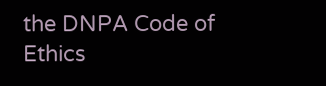the DNPA Code of Ethics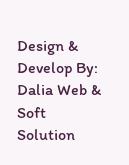Design & Develop By:
Dalia Web & Soft Solution